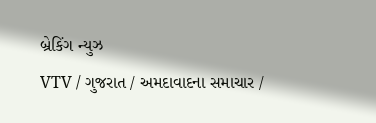બ્રેકિંગ ન્યુઝ
VTV / ગુજરાત / અમદાવાદના સમાચાર /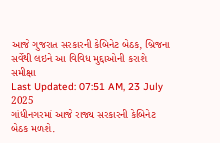આજે ગુજરાત સરકારની કેબિનેટ બેઠક, બ્રિજના સર્વેથી લઇને આ વિવિધ મુદ્દાઓની કરાશે સમીક્ષા
Last Updated: 07:51 AM, 23 July 2025
ગાંધીનગરમાં આજે રાજ્ય સરકારની કેબિનેટ બેઠક મળશે.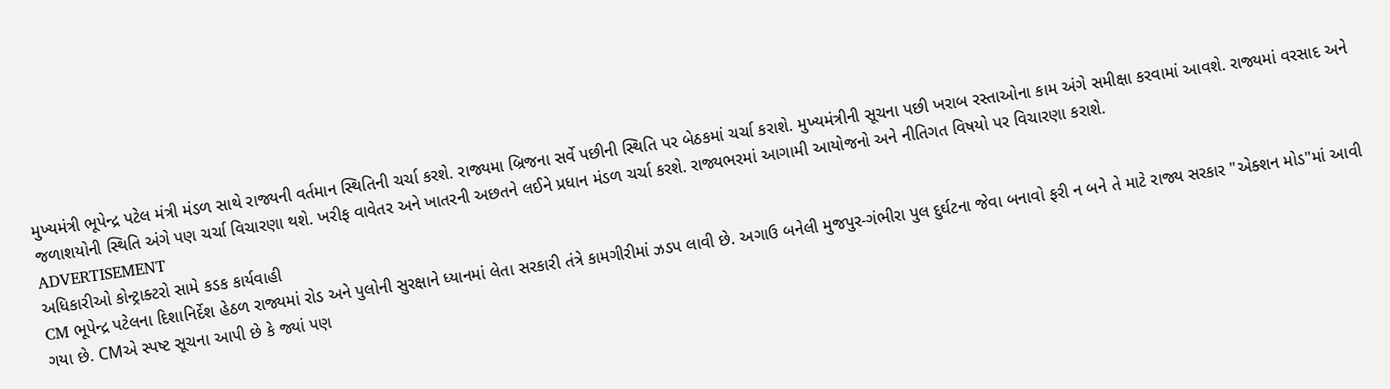મુખ્યમંત્રી ભૂપેન્દ્ર પટેલ મંત્રી મંડળ સાથે રાજ્યની વર્તમાન સ્થિતિની ચર્ચા કરશે. રાજ્યમા બ્રિજના સર્વે પછીની સ્થિતિ પર બેઠકમાં ચર્ચા કરાશે. મુખ્યમંત્રીની સૂચના પછી ખરાબ રસ્તાઓના કામ અંગે સમીક્ષા કરવામાં આવશે. રાજ્યમાં વરસાદ અને જળાશયોની સ્થિતિ અંગે પણ ચર્ચા વિચારણા થશે. ખરીફ વાવેતર અને ખાતરની અછતને લઈને પ્રધાન મંડળ ચર્ચા કરશે. રાજ્યભરમાં આગામી આયોજનો અને નીતિગત વિષયો પર વિચારણા કરાશે.
ADVERTISEMENT
અધિકારીઓ કોન્ટ્રાક્ટરો સામે કડક કાર્યવાહી
CM ભૂપેન્દ્ર પટેલના દિશાનિર્દેશ હેઠળ રાજ્યમાં રોડ અને પુલોની સુરક્ષાને ધ્યાનમાં લેતા સરકારી તંત્રે કામગીરીમાં ઝડપ લાવી છે. અગાઉ બનેલી મુજપુર-ગંભીરા પુલ દુર્ઘટના જેવા બનાવો ફરી ન બને તે માટે રાજ્ય સરકાર "એક્શન મોડ"માં આવી ગયા છે. CMએ સ્પષ્ટ સૂચના આપી છે કે જ્યાં પણ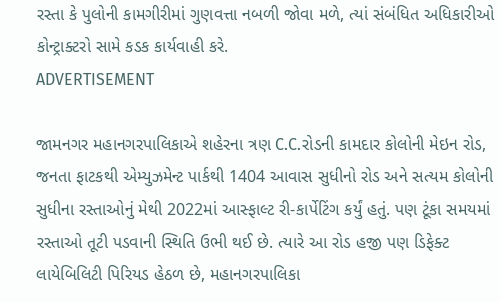રસ્તા કે પુલોની કામગીરીમાં ગુણવત્તા નબળી જોવા મળે, ત્યાં સંબંધિત અધિકારીઓ કોન્ટ્રાક્ટરો સામે કડક કાર્યવાહી કરે.
ADVERTISEMENT

જામનગર મહાનગરપાલિકાએ શહેરના ત્રણ C.C.રોડની કામદાર કોલોની મેઇન રોડ, જનતા ફાટકથી એમ્યુઝમેન્ટ પાર્કથી 1404 આવાસ સુધીનો રોડ અને સત્યમ કોલોની સુધીના રસ્તાઓનું મેથી 2022માં આસ્ફાલ્ટ રી-કાર્પેટિંગ કર્યું હતું. પણ ટૂંકા સમયમાં રસ્તાઓ તૂટી પડવાની સ્થિતિ ઉભી થઈ છે. ત્યારે આ રોડ હજી પણ ડિફેક્ટ લાયેબિલિટી પિરિયડ હેઠળ છે, મહાનગરપાલિકા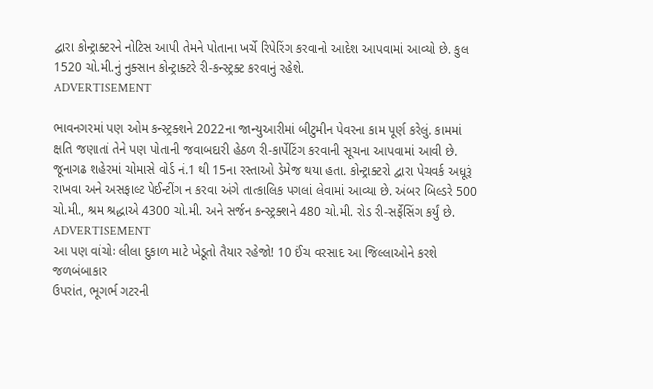દ્વારા કોન્ટ્રાક્ટરને નોટિસ આપી તેમને પોતાના ખર્ચે રિપેરિંગ કરવાનો આદેશ આપવામાં આવ્યો છે. કુલ 1520 ચો.મી.નું નુક્સાન કોન્ટ્રાક્ટરે રી-કન્સ્ટ્રક્ટ કરવાનું રહેશે.
ADVERTISEMENT

ભાવનગરમાં પણ ઓમ કન્સ્ટ્રક્શને 2022ના જાન્યુઆરીમાં બીટુમીન પેવરના કામ પૂર્ણ કરેલું. કામમાં ક્ષતિ જણાતાં તેને પણ પોતાની જવાબદારી હેઠળ રી-કાર્પેટિંગ કરવાની સૂચના આપવામાં આવી છે. જૂનાગઢ શહેરમાં ચોમાસે વોર્ડ નં.1 થી 15ના રસ્તાઓ ડેમેજ થયા હતા. કોન્ટ્રાક્ટરો દ્વારા પેચવર્ક અધૂરૂં રાખવા અને અસફાલ્ટ પેઈન્ટીંગ ન કરવા અંગે તાત્કાલિક પગલાં લેવામાં આવ્યા છે. અંબર બિલ્ડરે 500 ચો.મી., શ્રમ શ્રદ્ધાએ 4300 ચો.મી. અને સર્જન કન્સ્ટ્રક્શને 480 ચો.મી. રોડ રી-સર્ફેસિંગ કર્યું છે.
ADVERTISEMENT
આ પણ વાંચોઃ લીલા દુકાળ માટે ખેડૂતો તૈયાર રહેજો! 10 ઈંચ વરસાદ આ જિલ્લાઓને કરશે જળબંબાકાર
ઉપરાંત, ભૂગર્ભ ગટરની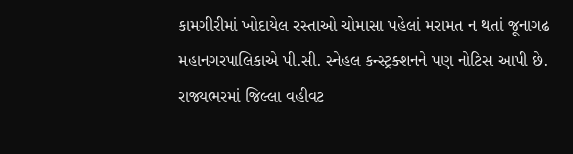કામગીરીમાં ખોદાયેલ રસ્તાઓ ચોમાસા પહેલાં મરામત ન થતાં જૂનાગઢ મહાનગરપાલિકાએ પી.સી. સ્નેહલ કન્સ્ટ્રક્શનને પણ નોટિસ આપી છે. રાજ્યભરમાં જિલ્લા વહીવટ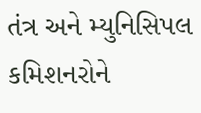તંત્ર અને મ્યુનિસિપલ કમિશનરોને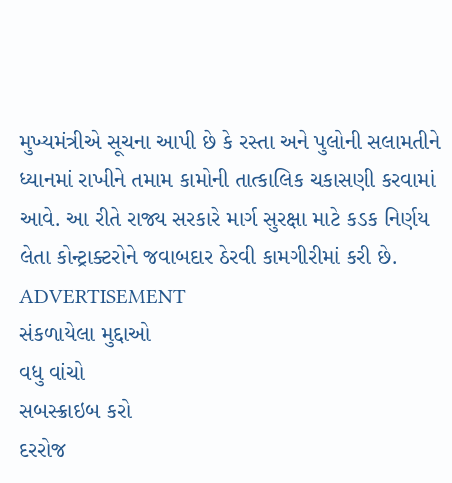મુખ્યમંત્રીએ સૂચના આપી છે કે રસ્તા અને પુલોની સલામતીને ધ્યાનમાં રાખીને તમામ કામોની તાત્કાલિક ચકાસણી કરવામાં આવે. આ રીતે રાજ્ય સરકારે માર્ગ સુરક્ષા માટે કડક નિર્ણય લેતા કોન્ટ્રાક્ટરોને જવાબદાર ઠેરવી કામગીરીમાં કરી છે.
ADVERTISEMENT
સંકળાયેલા મુદ્દાઓ
વધુ વાંચો
સબસ્ક્રાઇબ કરો
દરરોજ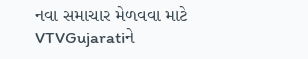નવા સમાચાર મેળવવા માટે VTVGujaratiને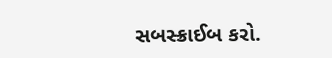સબસ્ક્રાઈબ કરો.